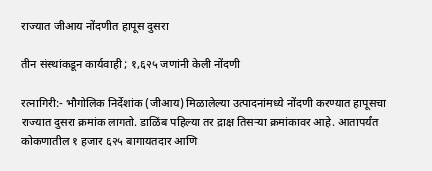राज्यात जीआय नोंदणीत हापूस दुसरा

तीन संस्थांकडून कार्यवाही ; १,६२५ जणांनी केली नोंदणी

रत्नागिरी:- भौगोलिक निर्देशांक (जीआय) मिळालेल्या उत्पादनांमध्ये नोंदणी करण्यात हापूसचा राज्यात दुसरा क्रमांक लागतो. डाळिंब पहिल्या तर द्राक्ष तिसर्‍या क्रमांकावर आहे. आतापर्यंत कोकणातील १ हजार ६२५ बागायतदार आणि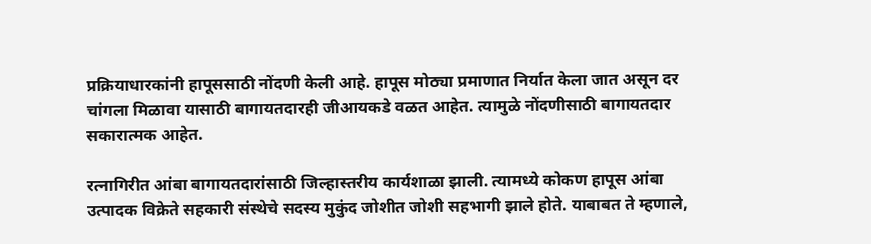प्रक्रियाधारकांनी हापूससाठी नोंदणी केली आहे. हापूस मोठ्या प्रमाणात निर्यात केला जात असून दर चांगला मिळावा यासाठी बागायतदारही जीआयकडे वळत आहेत. त्यामुळे नोंदणीसाठी बागायतदार सकारात्मक आहेत.

रत्नागिरीत आंबा बागायतदारांसाठी जिल्हास्तरीय कार्यशाळा झाली. त्यामध्ये कोकण हापूस आंबा उत्पादक विक्रेते सहकारी संस्थेचे सदस्य मुकुंद जोशीत जोशी सहभागी झाले होते. याबाबत ते म्हणाले,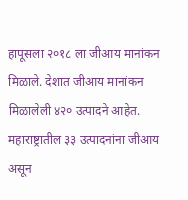हापूसला २०१८ ला जीआय मानांकन मिळाले. देशात जीआय मानांकन मिळालेली ४२० उत्पादने आहेत. महाराष्ट्रातील ३३ उत्पादनांना जीआय असून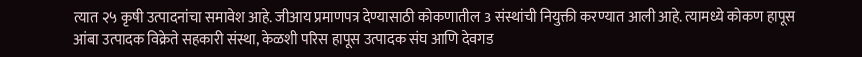त्यात २५ कृषी उत्पादनांचा समावेश आहे. जीआय प्रमाणपत्र देण्यासाठी कोकणातील 3 संस्थांची नियुक्ती करण्यात आली आहे. त्यामध्ये कोकण हापूस आंबा उत्पादक विक्रेते सहकारी संस्था, केळशी परिस हापूस उत्पादक संघ आणि देवगड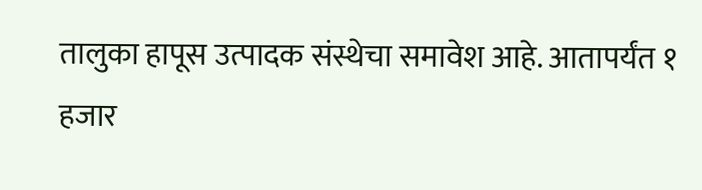तालुका हापूस उत्पादक संस्थेचा समावेश आहे. आतापर्यंत १ हजार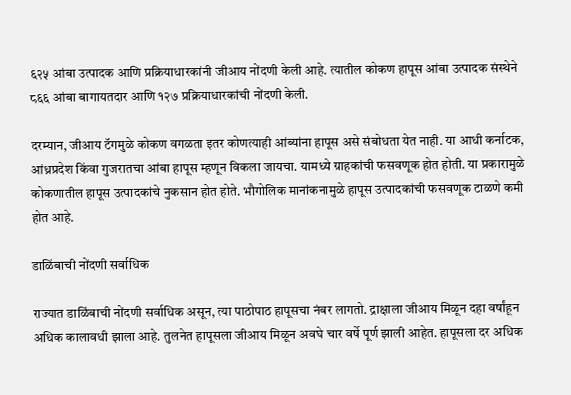६२५ आंबा उत्पादक आणि प्रक्रियाधारकांनी जीआय नोंदणी केली आहे. त्यातील कोकण हापूस आंबा उत्पादक संस्थेने ८६६ आंबा बागायतदार आणि १२७ प्रक्रियाधारकांची नोंदणी केली.

दरम्यान, जीआय टॅगमुळे कोकण वगळता इतर कोणत्याही आंब्यांना हापूस असे संबोधता येत नाही. या आधी कर्नाटक, आंध्रप्रदेश किंवा गुजरातचा आंबा हापूस म्हणून विकला जायचा. यामध्ये ग्राहकांची फसवणूक होत होती. या प्रकारामुळे कोकणातील हापूस उत्पादकांचे नुकसान होत होते. भौगोलिक मानांकनामुळे हापूस उत्पादकांची फसवणूक टाळणे कमी होत आहे.

डाळिंबाची नोंदणी सर्वाधिक

राज्यात डाळिंबाची नोंदणी सर्वाधिक असून, त्या पाठोपाठ हापूसचा नंबर लागतो. द्राक्षाला जीआय मिळून दहा वर्षांहून अधिक कालावधी झाला आहे. तुलनेत हापूसला जीआय मिळून अवघे चार वर्षे पूर्ण झाली आहेत. हापूसला दर अधिक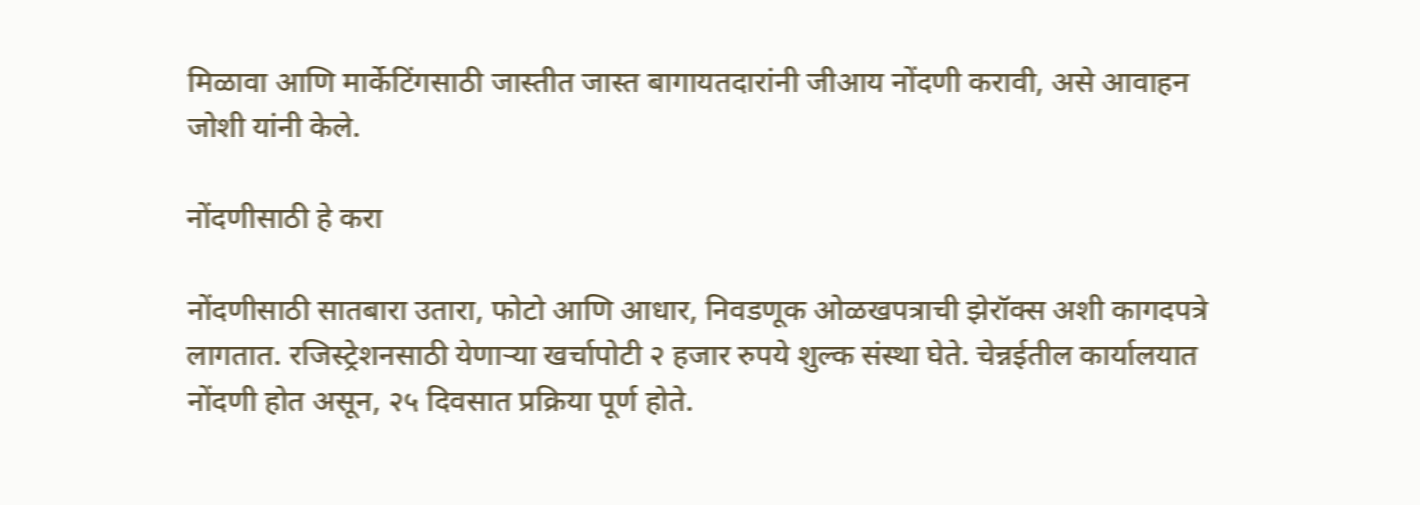मिळावा आणि मार्केटिंगसाठी जास्तीत जास्त बागायतदारांनी जीआय नोंदणी करावी, असे आवाहन जोशी यांनी केले.

नोंदणीसाठी हे करा

नोंदणीसाठी सातबारा उतारा, फोटो आणि आधार, निवडणूक ओळखपत्राची झेरॉक्स अशी कागदपत्रे लागतात. रजिस्ट्रेशनसाठी येणार्‍या खर्चापोटी २ हजार रुपये शुल्क संस्था घेते. चेन्नईतील कार्यालयात नोंदणी होत असून, २५ दिवसात प्रक्रिया पूर्ण होते.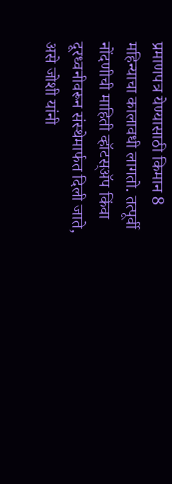प्रमाणपत्र येण्यासाठी किमान 8 महिन्याचा कालावधी लागतो. तत्पूर्वी नोंदणीची माहिती व्हॉटस्अ‍ॅप किंवा दूरध्वनीवरून संस्थेमार्फत दिली जाते, असे जोशी यांनी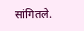सांगितले.